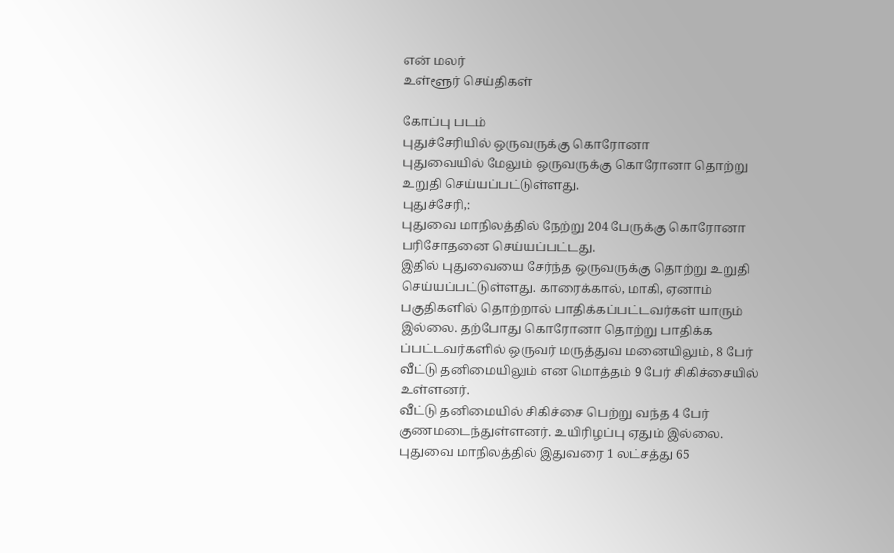என் மலர்
உள்ளூர் செய்திகள்

கோப்பு படம்
புதுச்சேரியில் ஒருவருக்கு கொரோனா
புதுவையில் மேலும் ஒருவருக்கு கொரோனா தொற்று உறுதி செய்யப்பட்டுள்ளது.
புதுச்சேரி,:
புதுவை மாநிலத்தில் நேற்று 204 பேருக்கு கொரோனா பரிசோதனை செய்யப்பட்டது.
இதில் புதுவையை சேர்ந்த ஒருவருக்கு தொற்று உறுதி செய்யப்பட்டுள்ளது. காரைக்கால், மாகி, ஏனாம் பகுதிகளில் தொற்றால் பாதிக்கப்பட்டவர்கள் யாரும் இல்லை. தற்போது கொரோனா தொற்று பாதிக்க ப்பட்டவர்களில் ஒருவர் மருத்துவ மனையிலும், 8 பேர் வீட்டு தனிமையிலும் என மொத்தம் 9 பேர் சிகிச்சையில் உள்ளனர்.
வீட்டு தனிமையில் சிகிச்சை பெற்று வந்த 4 பேர் குணமடைந்துள்ளனர். உயிரிழப்பு ஏதும் இல்லை.
புதுவை மாநிலத்தில் இதுவரை 1 லட்சத்து 65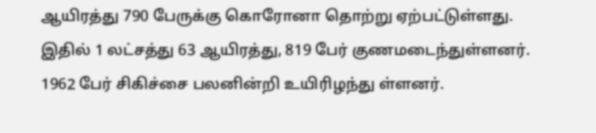ஆயிரத்து 790 பேருக்கு கொரோனா தொற்று ஏற்பட்டுள்ளது. இதில் 1 லட்சத்து 63 ஆயிரத்து, 819 பேர் குணமடைந்துள்ளனர். 1962 பேர் சிகிச்சை பலனின்றி உயிரிழந்து ள்ளனர்.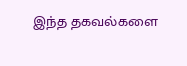இந்த தகவல்களை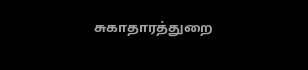சுகாதாரத்துறை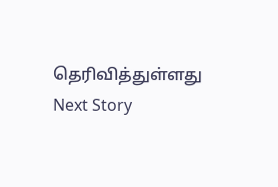தெரிவித்துள்ளது
Next Story